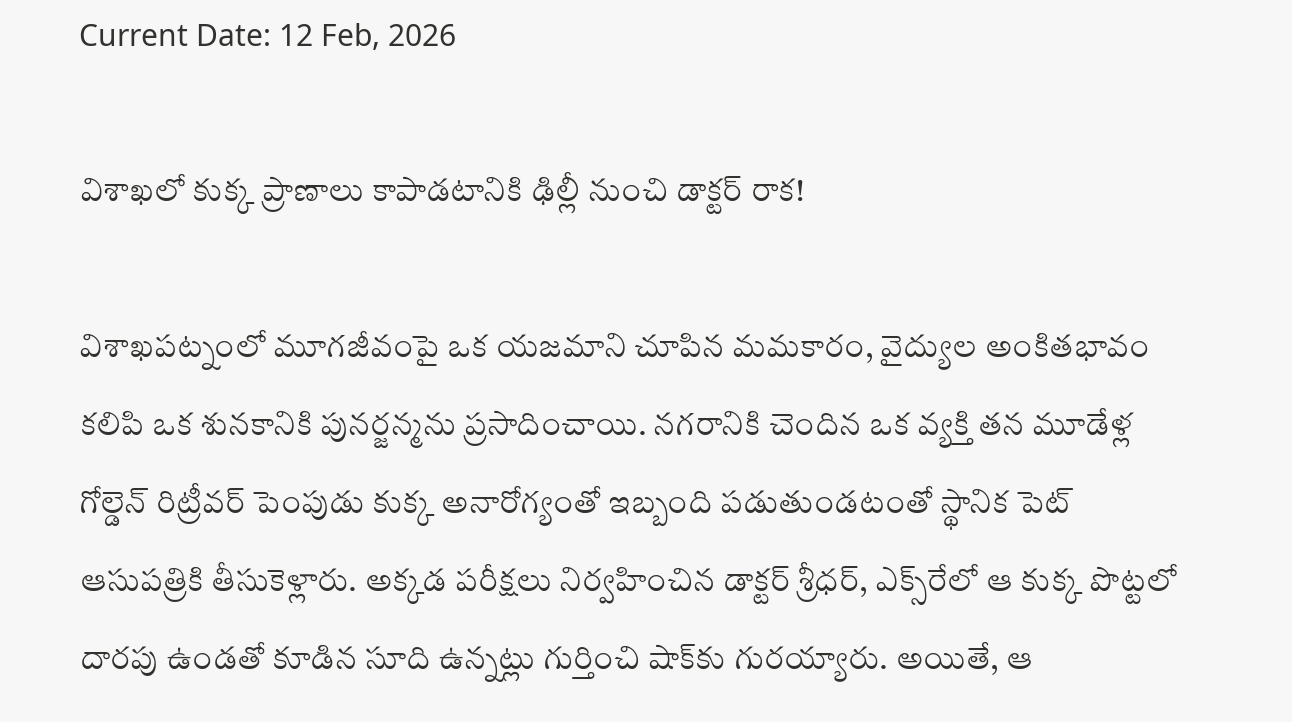Current Date: 12 Feb, 2026

విశాఖలో కుక్క ప్రాణాలు కాపాడటానికి ఢిల్లీ నుంచి డాక్టర్ రాక!

విశాఖపట్నంలో మూగజీవంపై ఒక యజమాని చూపిన మమకారం, వైద్యుల అంకితభావం కలిపి ఒక శునకానికి పునర్జన్మను ప్రసాదించాయి. నగరానికి చెందిన ఒక వ్యక్తి తన మూడేళ్ల గోల్డెన్ రిట్రీవర్ పెంపుడు కుక్క అనారోగ్యంతో ఇబ్బంది పడుతుండటంతో స్థానిక పెట్ ఆసుపత్రికి తీసుకెళ్లారు. అక్కడ పరీక్షలు నిర్వహించిన డాక్టర్ శ్రీధర్, ఎక్స్‌రేలో ఆ కుక్క పొట్టలో దారపు ఉండతో కూడిన సూది ఉన్నట్లు గుర్తించి షాక్‌కు గురయ్యారు. అయితే, ఆ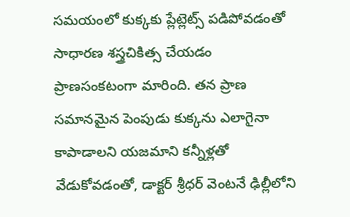సమయంలో కుక్కకు ప్లేట్లెట్స్ పడిపోవడంతో సాధారణ శస్త్రచికిత్స చేయడం ప్రాణసంకటంగా మారింది. తన ప్రాణ సమానమైన పెంపుడు కుక్కను ఎలాగైనా కాపాడాలని యజమాని కన్నీళ్లతో వేడుకోవడంతో, డాక్టర్ శ్రీధర్ వెంటనే ఢిల్లీలోని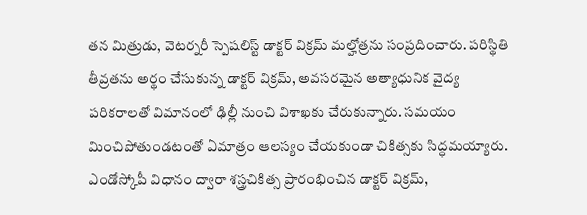తన మిత్రుడు, వెటర్నరీ స్పెషలిస్ట్ డాక్టర్ విక్రమ్ మల్హోత్రను సంప్రదించారు. పరిస్థితి తీవ్రతను అర్థం చేసుకున్న డాక్టర్ విక్రమ్, అవసరమైన అత్యాధునిక వైద్య పరికరాలతో విమానంలో ఢిల్లీ నుంచి విశాఖకు చేరుకున్నారు. సమయం మించిపోతుండటంతో ఏమాత్రం ఆలస్యం చేయకుండా చికిత్సకు సిద్ధమయ్యారు. ఎండోస్కోపీ విధానం ద్వారా శస్త్రచికిత్స ప్రారంభించిన డాక్టర్ విక్రమ్,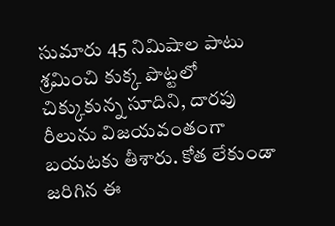సుమారు 45 నిమిషాల పాటు శ్రమించి కుక్క పొట్టలో చిక్కుకున్న సూదిని, దారపు రీలును విజయవంతంగా బయటకు తీశారు. కోత లేకుండా జరిగిన ఈ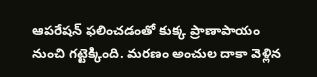ఆపరేషన్ ఫలించడంతో కుక్క ప్రాణాపాయం నుంచి గట్టెక్కింది. మరణం అంచుల దాకా వెళ్లిన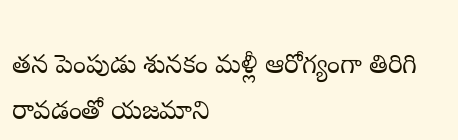తన పెంపుడు శునకం మళ్లీ ఆరోగ్యంగా తిరిగి రావడంతో యజమాని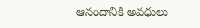ఆనందానికి అవధులు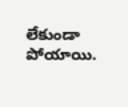లేకుండా పోయాయి.